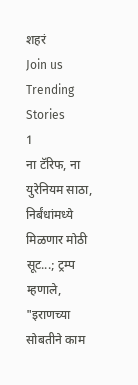शहरं
Join us
Trending Stories
1
ना टॅरिफ, ना युरेनियम साठा, निर्बंधांमध्ये मिळणार मोठी सूट...; ट्रम्प म्हणाले, "इराणच्या सोबतीने काम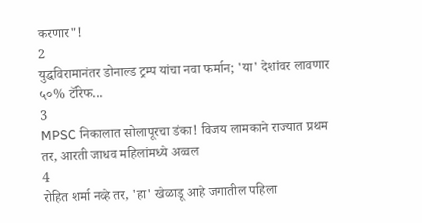करणार"!
2
युद्धविरामानंतर डोनाल्ड ट्रम्प यांचा नवा फर्मान; 'या' देशांवर लावणार ५०% टॅरिफ...
3
MPSC निकालात सोलापूरचा डंका! विजय लामकाने राज्यात प्रथम तर, आरती जाधव महिलांमध्ये अव्वल
4
रोहित शर्मा नव्हे तर, 'हा' खेळाडू आहे जगातील पहिला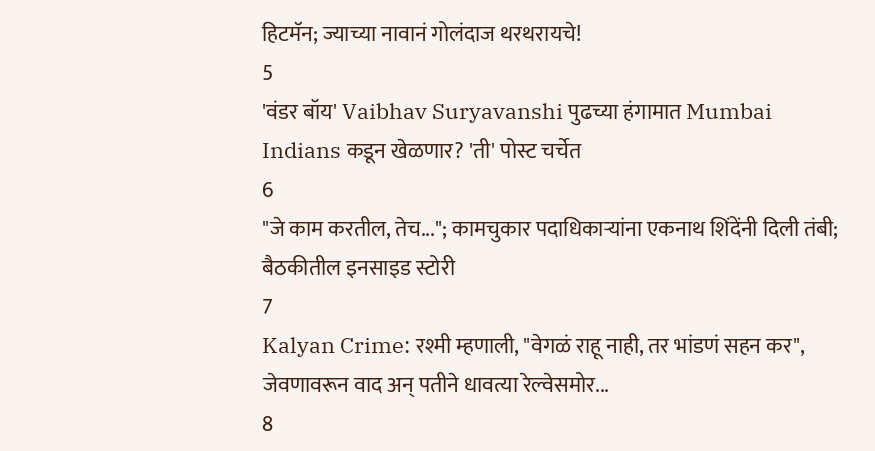हिटमॅन; ज्याच्या नावानं गोलंदाज थरथरायचे!
5
'वंडर बॉय' Vaibhav Suryavanshi पुढच्या हंगामात Mumbai Indians कडून खेळणार? 'ती' पोस्ट चर्चेत
6
"जे काम करतील, तेच..."; कामचुकार पदाधिकाऱ्यांना एकनाथ शिंदेंनी दिली तंबी; बैठकीतील इनसाइड स्टोरी
7
Kalyan Crime: रश्मी म्हणाली, "वेगळं राहू नाही, तर भांडणं सहन कर", जेवणावरून वाद अन् पतीने धावत्या रेल्वेसमोर...
8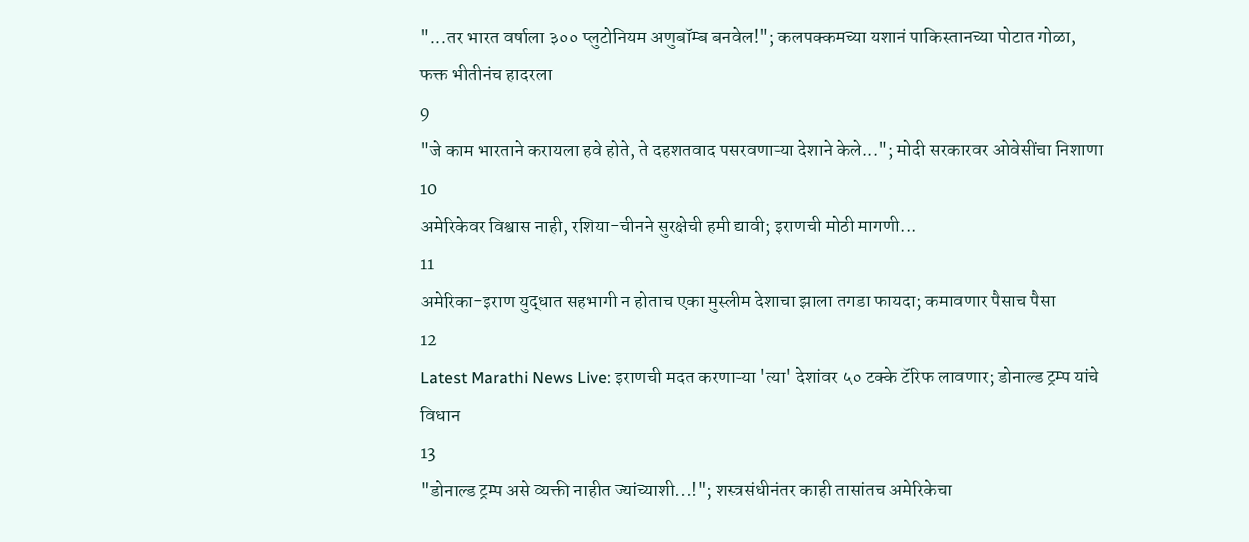"...तर भारत वर्षाला ३०० प्लुटोनियम अणुबॉम्ब बनवेल!"; कलपक्कमच्या यशानं पाकिस्तानच्या पोटात गोळा, फक्त भीतीनंच हादरला
9
"जे काम भारताने करायला हवे होते, ते दहशतवाद पसरवणाऱ्या देशाने केले..."; मोदी सरकारवर ओवेसींचा निशाणा
10
अमेरिकेवर विश्वास नाही, रशिया-चीनने सुरक्षेची हमी द्यावी; इराणची मोठी मागणी...
11
अमेरिका-इराण युद्धात सहभागी न होताच एका मुस्लीम देशाचा झाला तगडा फायदा; कमावणार पैसाच पैसा
12
Latest Marathi News Live: इराणची मदत करणाऱ्या 'त्या' देशांवर ५० टक्के टॅरिफ लावणार; डोनाल्ड ट्रम्प यांचे विधान
13
"डोनाल्ड ट्रम्प असे व्यक्ती नाहीत ज्यांच्याशी...!"; शस्त्रसंधीनंतर काही तासांतच अमेरिकेचा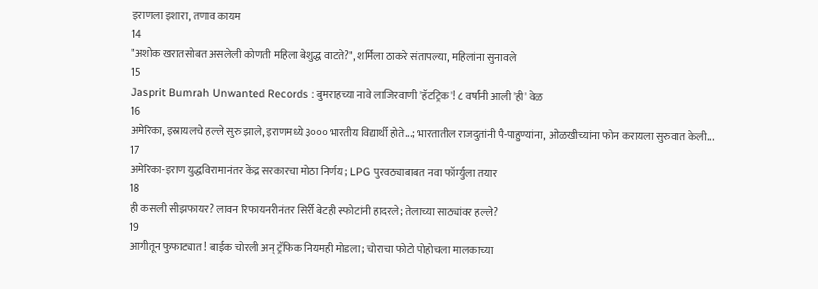इराणला इशारा, तणाव कायम
14
"अशोक खरातसोबत असलेली कोणती महिला बेशुद्ध वाटते?", शर्मिला ठाकरे संतापल्या, महिलांना सुनावले
15
Jasprit Bumrah Unwanted Records : बुमराहच्या नावे लाजिरवाणी 'हॅटट्रिक'! ८ वर्षांनी आली 'ही' वेळ
16
अमेरिका, इस्रायलचे हल्ले सुरु झाले, इराणमध्ये ३००० भारतीय विद्यार्थी होते...; भारतातील राजदुतांनी पै-पाहुण्यांना, ओळखीच्यांना फोन करायला सुरुवात केली...
17
अमेरिका-इराण युद्धविरामानंतर केंद्र सरकारचा मोठा निर्णय; LPG पुरवठ्याबाबत नवा फॉर्म्युला तयार
18
ही कसली सीझफायर? लावन रिफायनरीनंतर सिर्री बेटही स्फोटांनी हादरले; तेलाच्या साठ्यांवर हल्ले?
19
आगीतून फुफाट्यात! बाईक चोरली अन् ट्रॅफिक नियमही मोडला; चोराचा फोटो पोहोचला मालकाच्या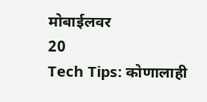मोबाईलवर
20
Tech Tips: कोणालाही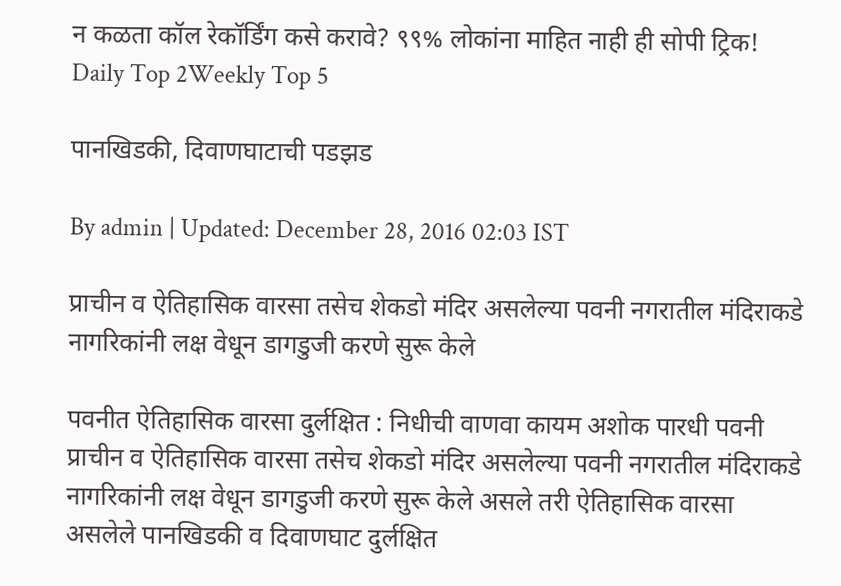न कळता कॉल रेकॉर्डिंग कसे करावे? ९९% लोकांना माहित नाही ही सोपी ट्रिक!
Daily Top 2Weekly Top 5

पानखिडकी, दिवाणघाटाची पडझड

By admin | Updated: December 28, 2016 02:03 IST

प्राचीन व ऐतिहासिक वारसा तसेच शेकडो मंदिर असलेल्या पवनी नगरातील मंदिराकडे नागरिकांनी लक्ष वेधून डागडुजी करणे सुरू केले

पवनीत ऐतिहासिक वारसा दुर्लक्षित : निधीची वाणवा कायम अशोक पारधी पवनी प्राचीन व ऐतिहासिक वारसा तसेच शेकडो मंदिर असलेल्या पवनी नगरातील मंदिराकडे नागरिकांनी लक्ष वेधून डागडुजी करणे सुरू केले असले तरी ऐतिहासिक वारसा असलेले पानखिडकी व दिवाणघाट दुर्लक्षित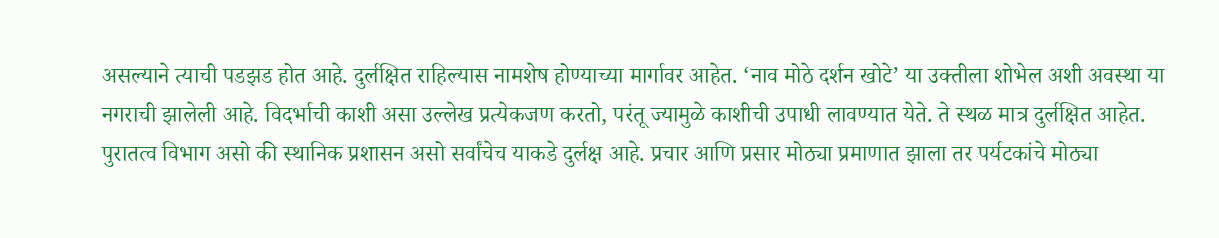असल्याने त्याची पडझड होत आहे. दुर्लक्षित राहिल्यास नामशेष होण्याच्या मार्गावर आहेत. ‘नाव मोठे दर्शन खोटे’ या उक्तीला शोभेल अशी अवस्था या नगराची झालेली आहे. विदर्भाची काशी असा उल्लेख प्रत्येकजण करतो, परंतू ज्यामुळे काशीची उपाधी लावण्यात येते. ते स्थळ मात्र दुर्लक्षित आहेत. पुरातत्व विभाग असो की स्थानिक प्रशासन असो सर्वांचेच याकडे दुर्लक्ष आहे. प्रचार आणि प्रसार मोठ्या प्रमाणात झाला तर पर्यटकांचे मोठ्या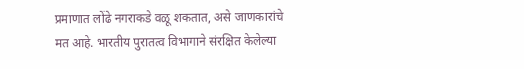प्रमाणात लोंढे नगराकडे वळू शकतात, असे जाणकारांचे मत आहे. भारतीय पुरातत्व विभागाने संरक्षित केलेल्या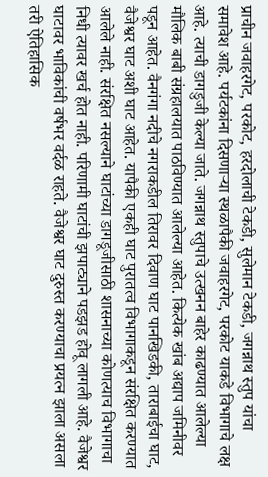प्राचीन जवाहरगेट, परकोट, हरदोलाची टेकडी, सुलेमान टेकडी, जगन्नाथ स्तुप यांचा समावेश आहे. पर्यटकांना दिसणाऱ्या स्थळापैकी जवाहरगेट, परकोट याकडे विभागाचे लक्ष आहे. त्याची डागडुजी केल्या जाते. जगन्नाथ स्तुपाचे उत्खनन बाहेर काढण्यात आलेल्या मौलिक बाबी संग्रहालयात पाठविण्यात आलेल्या आहेत. कित्येक खांब अद्याप जमिनीवर पडून आहेत. वैनगंगा नदीचे नगराकडील तिरावर दिवाण घाट पानखिडकी, ताराबाईचा घाट, वैजेश्वर घाट अशी घाट आहेत. यापैकी एकही घाट पुरातत्व विभागाकडून संरक्षित करण्यात आलेले नाही. संरक्षित नसल्याने घाटांच्या डागडूजीसाठी शासनाच्या कोणत्याच विभागाचा निधी त्यावर खर्च होत नाही. परिणामी घाटांची झपाट्याने पडझड होवू लागली आहे. वैजेश्वर घाटावर भाविकांची वर्षभर वर्दळ राहते. वैजेश्वर घाट दुरुस्त करण्याचा प्रयत्न झाला असला तरी ऐतिहासिक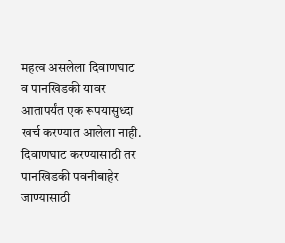महत्व असलेला दिवाणघाट व पानखिडकी यावर आतापर्यंत एक रूपयासुध्दा खर्च करण्यात आलेला नाही. दिवाणघाट करण्यासाठी तर पानखिडकी पवनीबाहेर जाण्यासाठी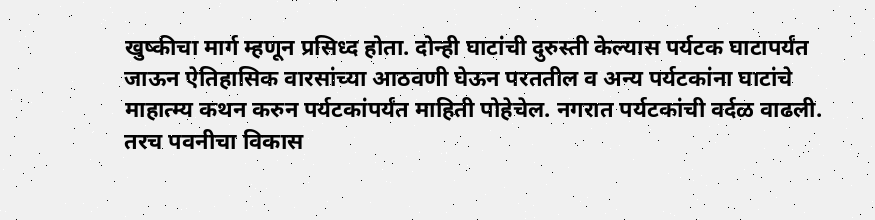खुष्कीचा मार्ग म्हणून प्रसिध्द होता. दोन्ही घाटांची दुरुस्ती केल्यास पर्यटक घाटापर्यंत जाऊन ऐतिहासिक वारसांच्या आठवणी घेऊन परततील व अन्य पर्यटकांना घाटांचे माहात्म्य कथन करुन पर्यटकांपर्यंत माहिती पोहेचेल. नगरात पर्यटकांची वर्दळ वाढली. तरच पवनीचा विकास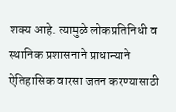शक्य आहे. त्यामुळे लोकप्रतिनिधी व स्थानिक प्रशासनाने प्राधान्याने ऐतिहासिक वारसा जतन करण्यासाठी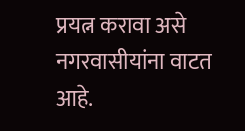प्रयत्न करावा असे नगरवासीयांना वाटत आहे.